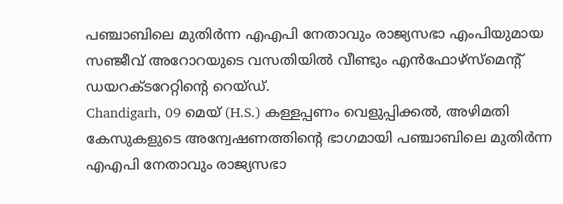പഞ്ചാബിലെ മുതിർന്ന എഎപി നേതാവും രാജ്യസഭാ എംപിയുമായ സഞ്ജീവ് അറോറയുടെ വസതിയിൽ വീണ്ടും എൻഫോഴ്സ്മെൻ്റ് ഡയറക്ടറേറ്റിൻ്റെ റെയ്ഡ്.
Chandigarh, 09 മെയ് (H.S.) കള്ളപ്പണം വെളുപ്പിക്കൽ, അഴിമതി കേസുകളുടെ അന്വേഷണത്തിൻ്റെ ഭാഗമായി പഞ്ചാബിലെ മുതിർന്ന എഎപി നേതാവും രാജ്യസഭാ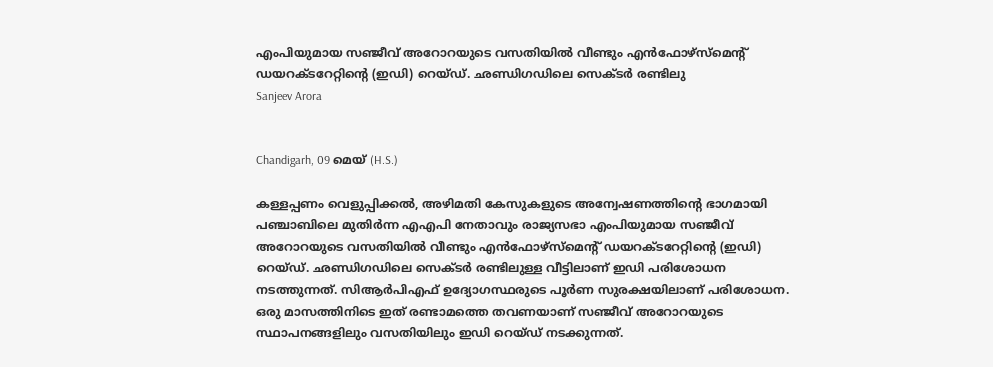എംപിയുമായ സഞ്ജീവ് അറോറയുടെ വസതിയിൽ വീണ്ടും എൻഫോഴ്സ്മെൻ്റ് ഡയറക്ടറേറ്റിൻ്റെ (ഇഡി) റെയ്ഡ്. ഛണ്ഡിഗഡിലെ സെക്ടർ രണ്ടിലു
Sanjeev Arora


Chandigarh, 09 മെയ് (H.S.)

കള്ളപ്പണം വെളുപ്പിക്കൽ, അഴിമതി കേസുകളുടെ അന്വേഷണത്തിൻ്റെ ഭാഗമായി പഞ്ചാബിലെ മുതിർന്ന എഎപി നേതാവും രാജ്യസഭാ എംപിയുമായ സഞ്ജീവ് അറോറയുടെ വസതിയിൽ വീണ്ടും എൻഫോഴ്സ്മെൻ്റ് ഡയറക്ടറേറ്റിൻ്റെ (ഇഡി) റെയ്ഡ്. ഛണ്ഡിഗഡിലെ സെക്ടർ രണ്ടിലുള്ള വീട്ടിലാണ് ഇഡി പരിശോധന നടത്തുന്നത്. സിആർപിഎഫ് ഉദ്യോഗസ്ഥരുടെ പൂർണ സുരക്ഷയിലാണ് പരിശോധന. ഒരു മാസത്തിനിടെ ഇത് രണ്ടാമത്തെ തവണയാണ് സഞ്ജീവ് അറോറയുടെ സ്ഥാപനങ്ങളിലും വസതിയിലും ഇഡി റെയ്ഡ് നടക്കുന്നത്.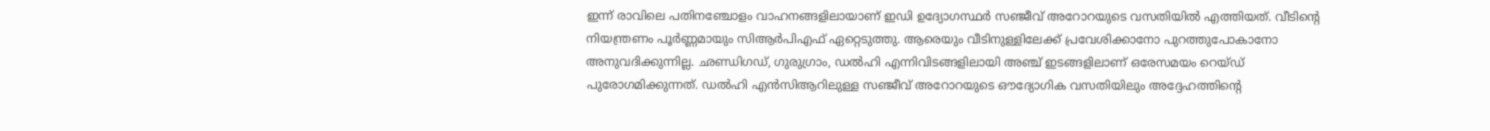ഇന്ന് രാവിലെ പതിനഞ്ചോളം വാഹനങ്ങളിലായാണ് ഇഡി ഉദ്യോഗസ്ഥർ സഞ്ജീവ് അറോറയുടെ വസതിയിൽ എത്തിയത്. വീടിൻ്റെ നിയന്ത്രണം പൂർണ്ണമായും സിആർപിഎഫ് ഏറ്റെടുത്തു. ആരെയും വീടിനുള്ളിലേക്ക് പ്രവേശിക്കാനോ പുറത്തുപോകാനോ അനുവദിക്കുന്നില്ല. ഛണ്ഡിഗഡ്, ഗുരുഗ്രാം, ഡൽഹി എന്നിവിടങ്ങളിലായി അഞ്ച് ഇടങ്ങളിലാണ് ഒരേസമയം റെയ്ഡ് പുരോഗമിക്കുന്നത്. ഡൽഹി എൻസിആറിലുള്ള സഞ്ജീവ് അറോറയുടെ ഔദ്യോഗിക വസതിയിലും അദ്ദേഹത്തിൻ്റെ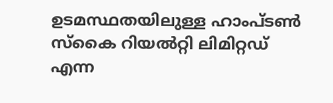ഉടമസ്ഥതയിലുള്ള ഹാംപ്ടൺ സ്കൈ റിയൽറ്റി ലിമിറ്റഡ് എന്ന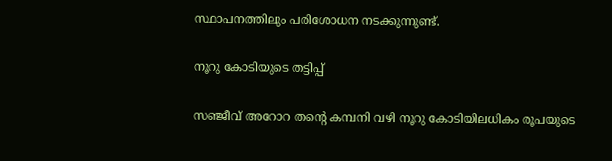സ്ഥാപനത്തിലും പരിശോധന നടക്കുന്നുണ്ട്.

നൂറു കോടിയുടെ തട്ടിപ്പ്

സഞ്ജീവ് അറോറ തൻ്റെ കമ്പനി വഴി നൂറു കോടിയിലധികം രൂപയുടെ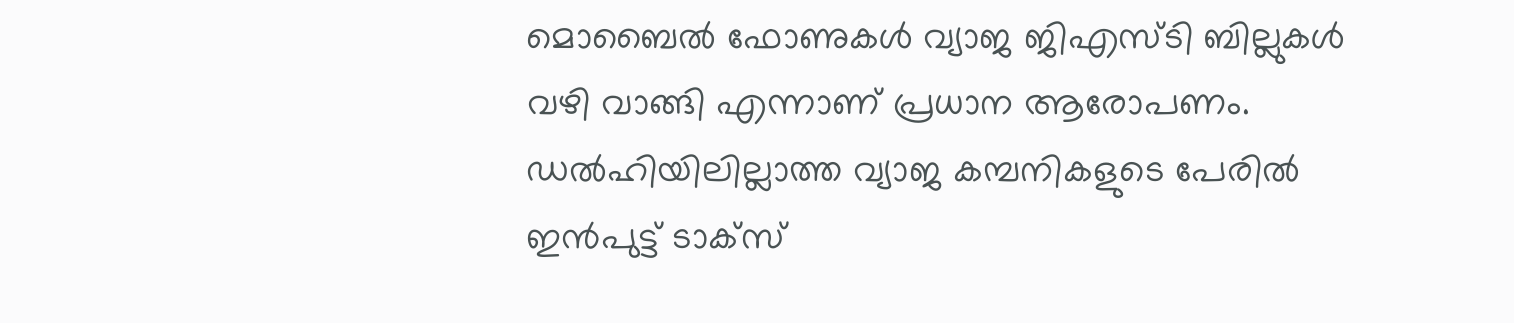മൊബൈൽ ഫോണുകൾ വ്യാജ ജിഎസ്ടി ബില്ലുകൾ വഴി വാങ്ങി എന്നാണ് പ്രധാന ആരോപണം. ഡൽഹിയിലില്ലാത്ത വ്യാജ കമ്പനികളുടെ പേരിൽ ഇൻപുട്ട് ടാക്സ്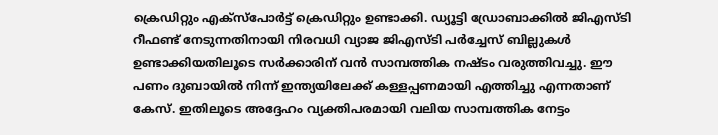ക്രെഡിറ്റും എക്സ്പോർട്ട് ക്രെഡിറ്റും ഉണ്ടാക്കി. ഡ്യൂട്ടി ഡ്രോബാക്കിൽ ജിഎസ്ടി റീഫണ്ട് നേടുന്നതിനായി നിരവധി വ്യാജ ജിഎസ്ടി പർച്ചേസ് ബില്ലുകൾ ഉണ്ടാക്കിയതിലൂടെ സർക്കാരിന് വൻ സാമ്പത്തിക നഷ്ടം വരുത്തിവച്ചു. ഈ പണം ദുബായിൽ നിന്ന് ഇന്ത്യയിലേക്ക് കള്ളപ്പണമായി എത്തിച്ചു എന്നതാണ് കേസ്. ഇതിലൂടെ അദ്ദേഹം വ്യക്തിപരമായി വലിയ സാമ്പത്തിക നേട്ടം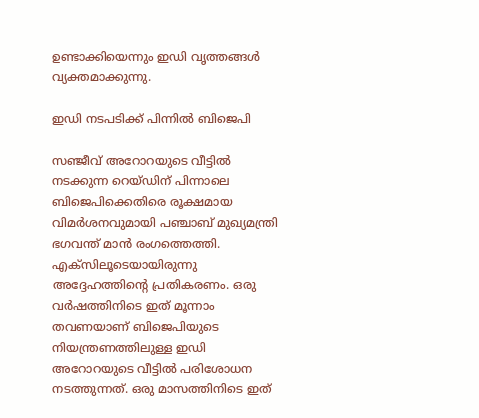ഉണ്ടാക്കിയെന്നും ഇഡി വൃത്തങ്ങൾ വ്യക്തമാക്കുന്നു.

ഇഡി നടപടിക്ക് പിന്നിൽ ബിജെപി

സഞ്ജീവ് അറോറയുടെ വീട്ടിൽ നടക്കുന്ന റെയ്ഡിന് പിന്നാലെ ബിജെപിക്കെതിരെ രൂക്ഷമായ വിമർശനവുമായി പഞ്ചാബ് മുഖ്യമന്ത്രി ഭഗവന്ത് മാൻ രംഗത്തെത്തി. എക്സിലൂടെയായിരുന്നു അദ്ദേഹത്തിൻ്റെ പ്രതികരണം. ഒരു വർഷത്തിനിടെ ഇത് മൂന്നാം തവണയാണ് ബിജെപിയുടെ നിയന്ത്രണത്തിലുള്ള ഇഡി അറോറയുടെ വീട്ടിൽ പരിശോധന നടത്തുന്നത്. ഒരു മാസത്തിനിടെ ഇത്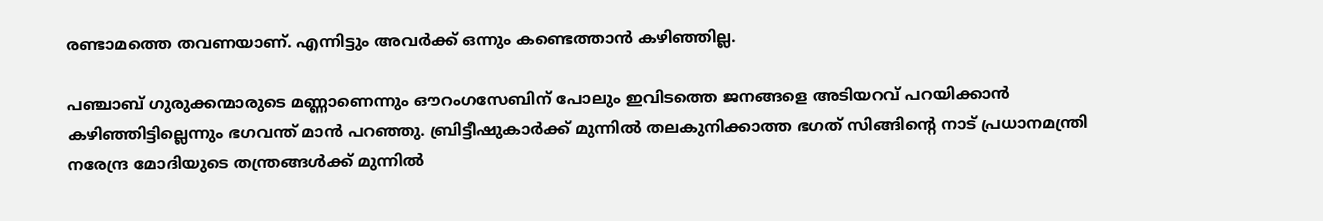രണ്ടാമത്തെ തവണയാണ്. എന്നിട്ടും അവർക്ക് ഒന്നും കണ്ടെത്താൻ കഴിഞ്ഞില്ല.

പഞ്ചാബ് ഗുരുക്കന്മാരുടെ മണ്ണാണെന്നും ഔറംഗസേബിന് പോലും ഇവിടത്തെ ജനങ്ങളെ അടിയറവ് പറയിക്കാൻ കഴിഞ്ഞിട്ടില്ലെന്നും ഭഗവന്ത് മാൻ പറഞ്ഞു. ബ്രിട്ടീഷുകാർക്ക് മുന്നിൽ തലകുനിക്കാത്ത ഭഗത് സിങ്ങിൻ്റെ നാട് പ്രധാനമന്ത്രി നരേന്ദ്ര മോദിയുടെ തന്ത്രങ്ങൾക്ക് മുന്നിൽ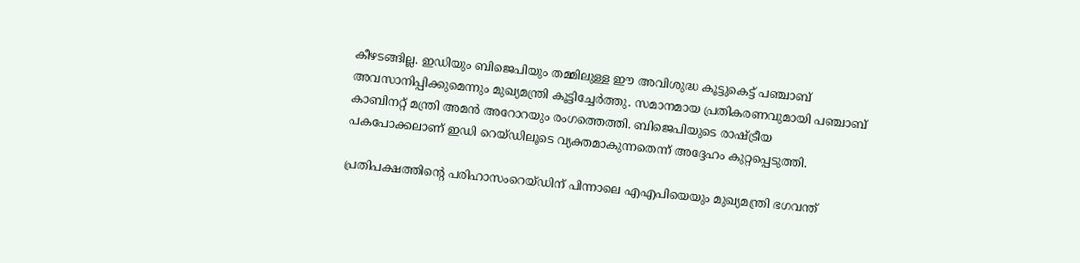കീഴടങ്ങില്ല. ഇഡിയും ബിജെപിയും തമ്മിലുള്ള ഈ അവിശുദ്ധ കൂട്ടുകെട്ട് പഞ്ചാബ് അവസാനിപ്പിക്കുമെന്നും മുഖ്യമന്ത്രി കൂട്ടിച്ചേർത്തു. സമാനമായ പ്രതികരണവുമായി പഞ്ചാബ് കാബിനറ്റ് മന്ത്രി അമൻ അറോറയും രംഗത്തെത്തി. ബിജെപിയുടെ രാഷ്ട്രീയ പകപോക്കലാണ് ഇഡി റെയ്ഡിലൂടെ വ്യക്തമാകുന്നതെന്ന് അദ്ദേഹം കുറ്റപ്പെടുത്തി.

പ്രതിപക്ഷത്തിൻ്റെ പരിഹാസംറെയ്ഡിന് പിന്നാലെ എഎപിയെയും മുഖ്യമന്ത്രി ഭഗവന്ത്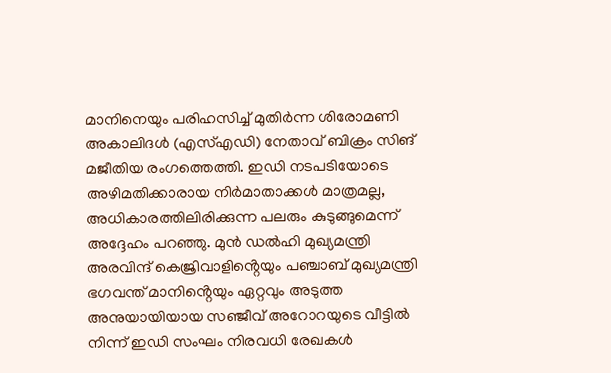മാനിനെയും പരിഹസിച്ച് മുതിർന്ന ശിരോമണി അകാലിദൾ (എസ്എഡി) നേതാവ് ബിക്രം സിങ് മജീതിയ രംഗത്തെത്തി. ഇഡി നടപടിയോടെ അഴിമതിക്കാരായ നിർമാതാക്കൾ മാത്രമല്ല, അധികാരത്തിലിരിക്കുന്ന പലരും കുടുങ്ങുമെന്ന് അദ്ദേഹം പറഞ്ഞു. മുൻ ഡൽഹി മുഖ്യമന്ത്രി അരവിന്ദ് കെജ്രിവാളിൻ്റെയും പഞ്ചാബ് മുഖ്യമന്ത്രി ഭഗവന്ത് മാനിൻ്റെയും ഏറ്റവും അടുത്ത അനുയായിയായ സഞ്ജീവ് അറോറയുടെ വീട്ടിൽ നിന്ന് ഇഡി സംഘം നിരവധി രേഖകൾ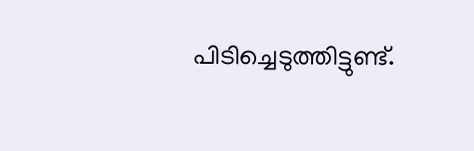പിടിച്ചെടുത്തിട്ടുണ്ട്.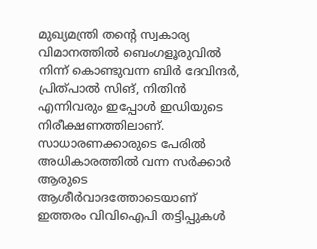മുഖ്യമന്ത്രി തൻ്റെ സ്വകാര്യ വിമാനത്തിൽ ബെംഗളൂരുവിൽ നിന്ന് കൊണ്ടുവന്ന ബിർ ദേവിന്ദർ, പ്രിത്പാൽ സിങ്, നിതിൻ എന്നിവരും ഇപ്പോൾ ഇഡിയുടെ നിരീക്ഷണത്തിലാണ്. സാധാരണക്കാരുടെ പേരിൽ അധികാരത്തിൽ വന്ന സർക്കാർ ആരുടെ ആശീർവാദത്തോടെയാണ് ഇത്തരം വിവിഐപി തട്ടിപ്പുകൾ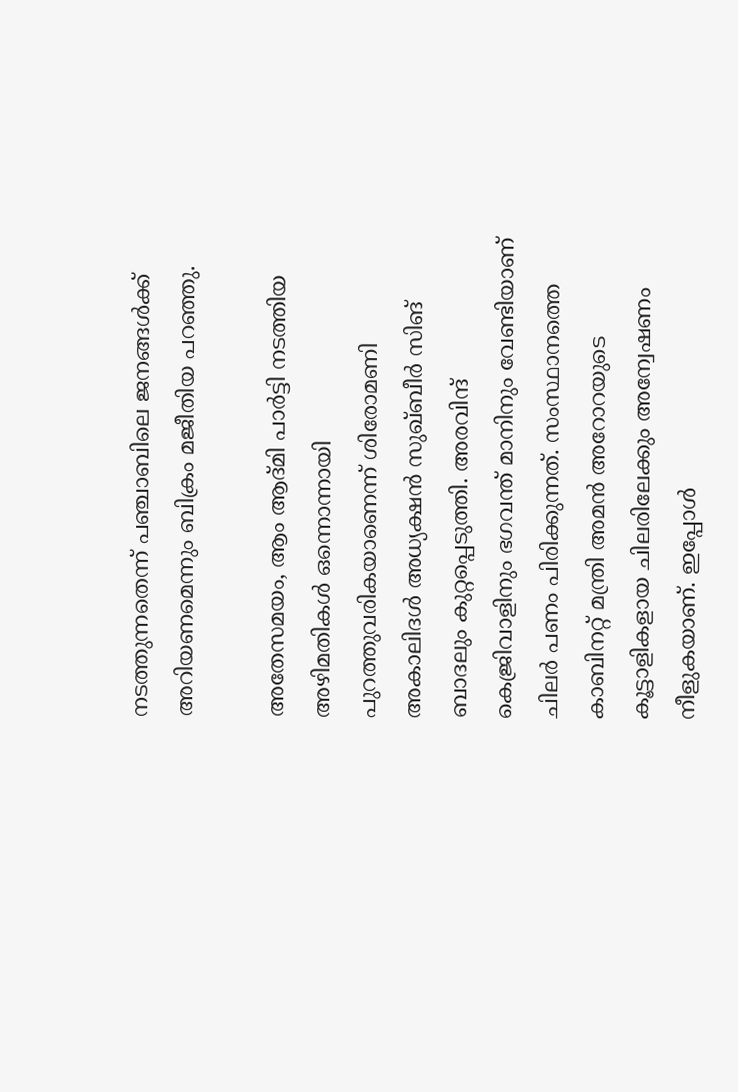നടത്തുന്നതെന്ന് പഞ്ചാബിലെ ജനങ്ങൾക്ക് അറിയണമെന്നും ബിക്രം മജീതിയ പറഞ്ഞു.

അതേസമയം, ആം ആദ്മി പാർട്ടി നടത്തിയ അഴിമതികൾ ഒന്നൊന്നായി പുറത്തുവരികയാണെന്ന് ശിരോമണി അകാലിദൾ അധ്യക്ഷൻ സുഖ്ബീർ സിങ് ബാദലും കുറ്റപ്പെടുത്തി. അരവിന്ദ് കെജ്രിവാളിനും ഭഗവന്ത് മാനിനും വേണ്ടിയാണ് ചിലർ പണം പിരിക്കുന്നത്. സംസ്ഥാനത്തെ കാബിനറ്റ് മന്ത്രി അമൻ അറോറയുടെ കൂട്ടാളികളായ ചിലരിലേക്കും അന്വേഷണം നീളുകയാണ്. ഇപ്പോൾ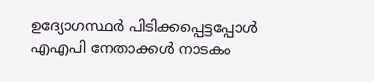ഉദ്യോഗസ്ഥർ പിടിക്കപ്പെട്ടപ്പോൾ എഎപി നേതാക്കൾ നാടകം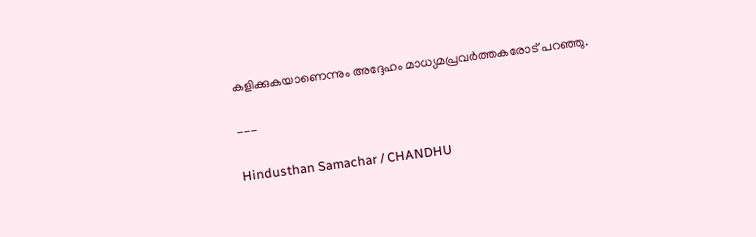കളിക്കുകയാണെന്നും അദ്ദേഹം മാധ്യമപ്രവർത്തകരോട് പറഞ്ഞു.

---

Hindusthan Samachar / CHANDHU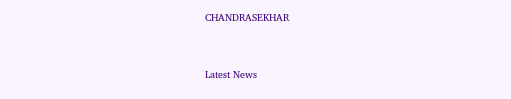CHANDRASEKHAR


Latest News